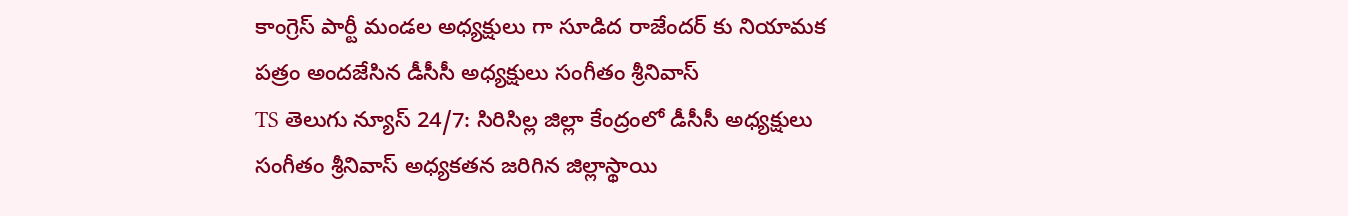కాంగ్రెస్ పార్టీ మండల అధ్యక్షులు గా సూడిద రాజేందర్ కు నియామక పత్రం అందజేసిన డీసీసీ అధ్యక్షులు సంగీతం శ్రీనివాస్
TS తెలుగు న్యూస్ 24/7: సిరిసిల్ల జిల్లా కేంద్రంలో డీసీసీ అధ్యక్షులు సంగీతం శ్రీనివాస్ అధ్యకతన జరిగిన జిల్లాస్థాయి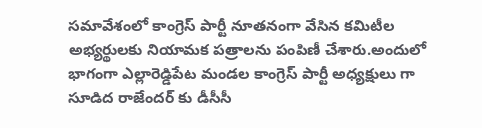సమావేశంలో కాంగ్రెస్ పార్టీ నూతనంగా వేసిన కమిటీల అభ్యర్థులకు నియామక పత్రాలను పంపిణీ చేశారు.అందులో భాగంగా ఎల్లారెడ్డిపేట మండల కాంగ్రెస్ పార్టీ అధ్యక్షులు గా సూడిద రాజేందర్ కు డీసీసీ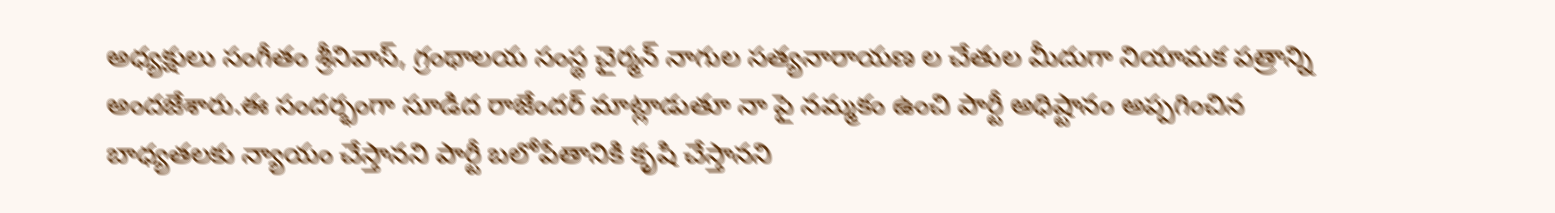అధ్యక్షులు సంగీతం శ్రీనివాస్, గ్రంథాలయ సంస్థ చైర్మన్ నాగుల సత్యనారాయణ ల చేతుల మీదుగా నియామక పత్రాన్ని అందజేశారు.ఈ సందర్భంగా సూడిద రాజేందర్ మాట్లాడుతూ నా పై నమ్మకం ఉంచి పార్టీ అధిష్టానం అప్పగించిన బాధ్యతలకు న్యాయం చేస్తానని పార్టీ బలోపేతానికి కృషి చేస్తానని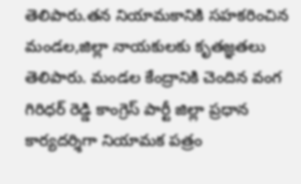తెలిపారు.తన నియామకానికి సహకరించిన మండల,జిల్లా నాయకులకు కృతజ్ఞతలు తెలిపారు. మండల కేంద్రానికి చెందిన వంగ గిరిధర్ రెడ్డి కాంగ్రెస్ పార్టీ జిల్లా ప్రధాన కార్యదర్శిగా నియామక పత్రం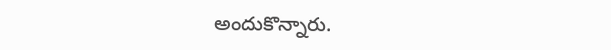అందుకొన్నారు.